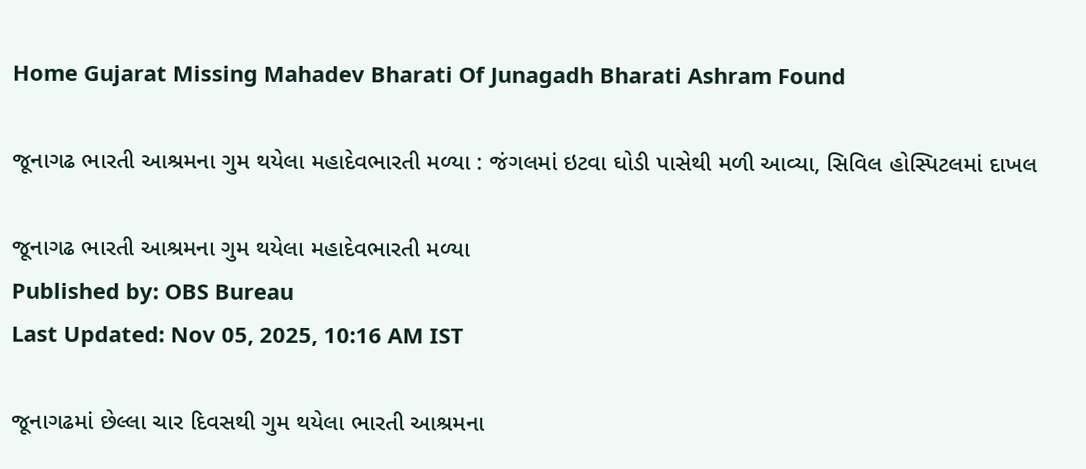Home Gujarat Missing Mahadev Bharati Of Junagadh Bharati Ashram Found

જૂનાગઢ ભારતી આશ્રમના ગુમ થયેલા મહાદેવભારતી મળ્યા : જંગલમાં ઇટવા ઘોડી પાસેથી મળી આવ્યા, સિવિલ હોસ્પિટલમાં દાખલ

જૂનાગઢ ભારતી આશ્રમના ગુમ થયેલા મહાદેવભારતી મળ્યા
Published by: OBS Bureau
Last Updated: Nov 05, 2025, 10:16 AM IST

જૂનાગઢમાં છેલ્લા ચાર દિવસથી ગુમ થયેલા ભારતી આશ્રમના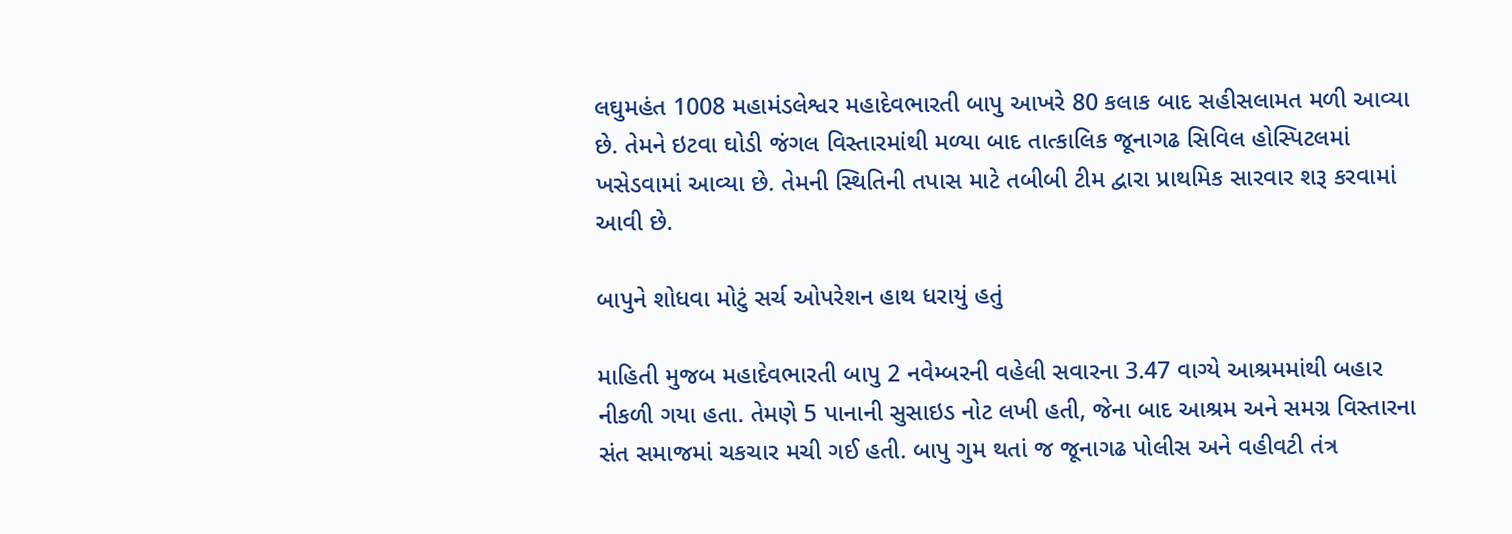લઘુમહંત 1008 મહામંડલેશ્વર મહાદેવભારતી બાપુ આખરે 80 કલાક બાદ સહીસલામત મળી આવ્યા છે. તેમને ઇટવા ઘોડી જંગલ વિસ્તારમાંથી મળ્યા બાદ તાત્કાલિક જૂનાગઢ સિવિલ હોસ્પિટલમાં ખસેડવામાં આવ્યા છે. તેમની સ્થિતિની તપાસ માટે તબીબી ટીમ દ્વારા પ્રાથમિક સારવાર શરૂ કરવામાં આવી છે.

બાપુને શોધવા મોટું સર્ચ ઓપરેશન હાથ ધરાયું હતું

માહિતી મુજબ મહાદેવભારતી બાપુ 2 નવેમ્બરની વહેલી સવારના 3.47 વાગ્યે આશ્રમમાંથી બહાર નીકળી ગયા હતા. તેમણે 5 પાનાની સુસાઇડ નોટ લખી હતી, જેના બાદ આશ્રમ અને સમગ્ર વિસ્તારના સંત સમાજમાં ચકચાર મચી ગઈ હતી. બાપુ ગુમ થતાં જ જૂનાગઢ પોલીસ અને વહીવટી તંત્ર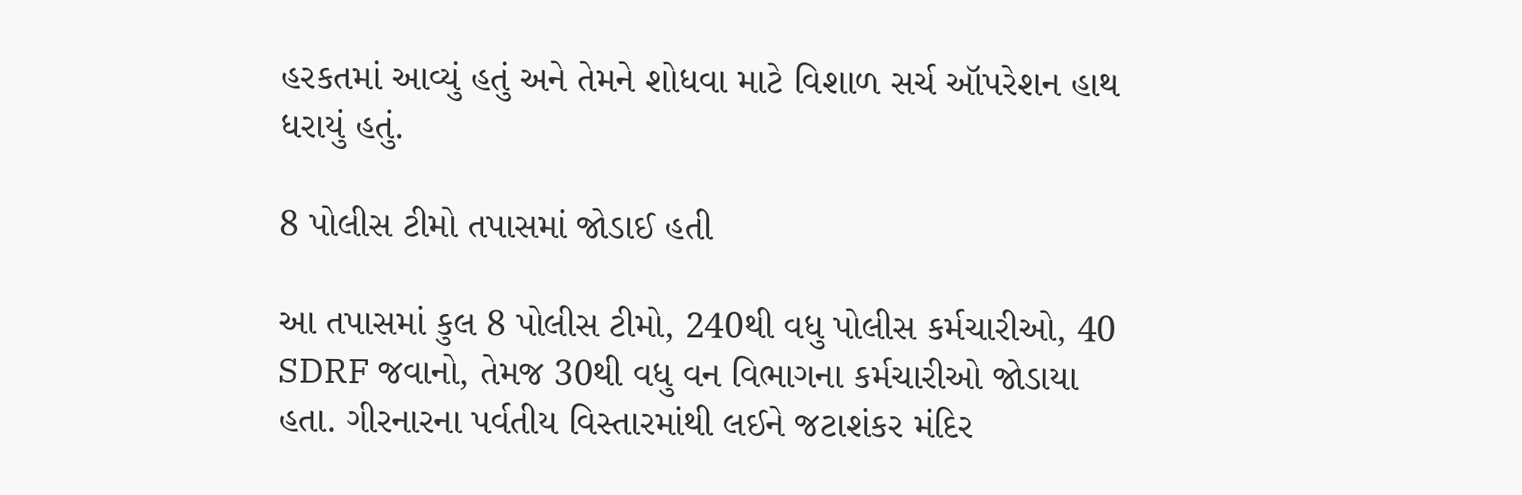હરકતમાં આવ્યું હતું અને તેમને શોધવા માટે વિશાળ સર્ચ ઑપરેશન હાથ ધરાયું હતું.

8 પોલીસ ટીમો તપાસમાં જોડાઈ હતી

આ તપાસમાં કુલ 8 પોલીસ ટીમો, 240થી વધુ પોલીસ કર્મચારીઓ, 40 SDRF જવાનો, તેમજ 30થી વધુ વન વિભાગના કર્મચારીઓ જોડાયા હતા. ગીરનારના પર્વતીય વિસ્તારમાંથી લઈને જટાશંકર મંદિર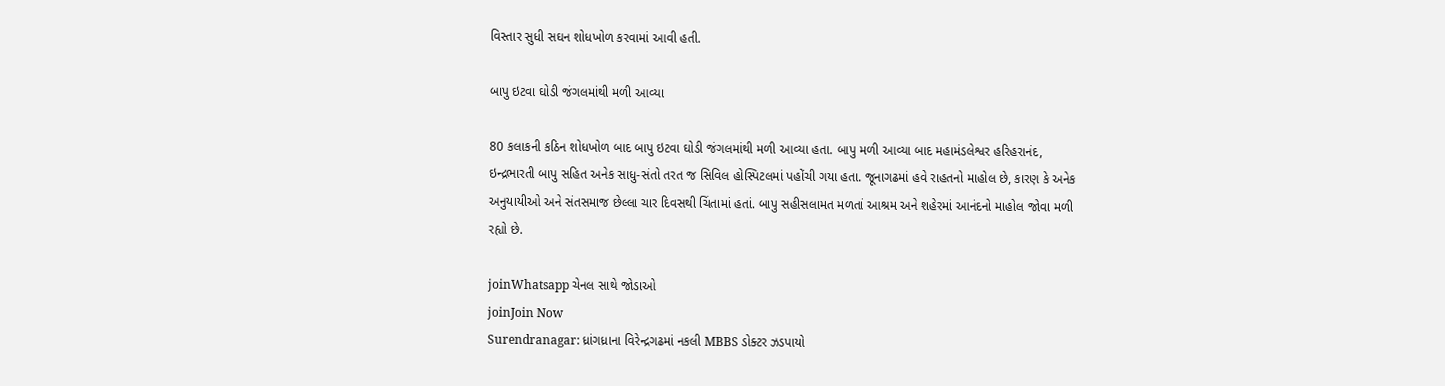વિસ્તાર સુધી સઘન શોધખોળ કરવામાં આવી હતી.

બાપુ ઇટવા ઘોડી જંગલમાંથી મળી આવ્યા

80 કલાકની કઠિન શોધખોળ બાદ બાપુ ઇટવા ઘોડી જંગલમાંથી મળી આવ્યા હતા. બાપુ મળી આવ્યા બાદ મહામંડલેશ્વર હરિહરાનંદ, ઇન્દ્રભારતી બાપુ સહિત અનેક સાધુ-સંતો તરત જ સિવિલ હોસ્પિટલમાં પહોંચી ગયા હતા. જૂનાગઢમાં હવે રાહતનો માહોલ છે, કારણ કે અનેક અનુયાયીઓ અને સંતસમાજ છેલ્લા ચાર દિવસથી ચિંતામાં હતાં. બાપુ સહીસલામત મળતાં આશ્રમ અને શહેરમાં આનંદનો માહોલ જોવા મળી રહ્યો છે.

joinWhatsapp ચેનલ સાથે જોડાઓ
joinJoin Now
Surendranagar: ધ્રાંગધ્રાના વિરેન્દ્રગઢમાં નકલી MBBS ડોક્ટર ઝડપાયો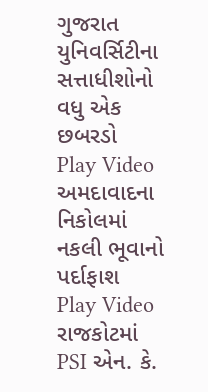ગુજરાત યુનિવર્સિટીના સત્તાધીશોનો વધુ એક છબરડો
Play Video
અમદાવાદના નિકોલમાં નકલી ભૂવાનો પર્દાફાશ
Play Video
રાજકોટમાં PSI એન. કે.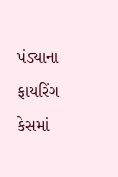પંડ્યાના ફાયરિંગ કેસમાં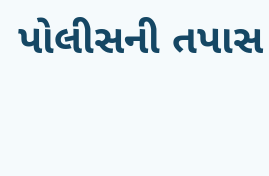પોલીસની તપાસ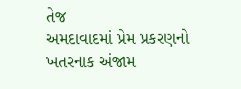તેજ
અમદાવાદમાં પ્રેમ પ્રકરણનો ખતરનાક અંજામ